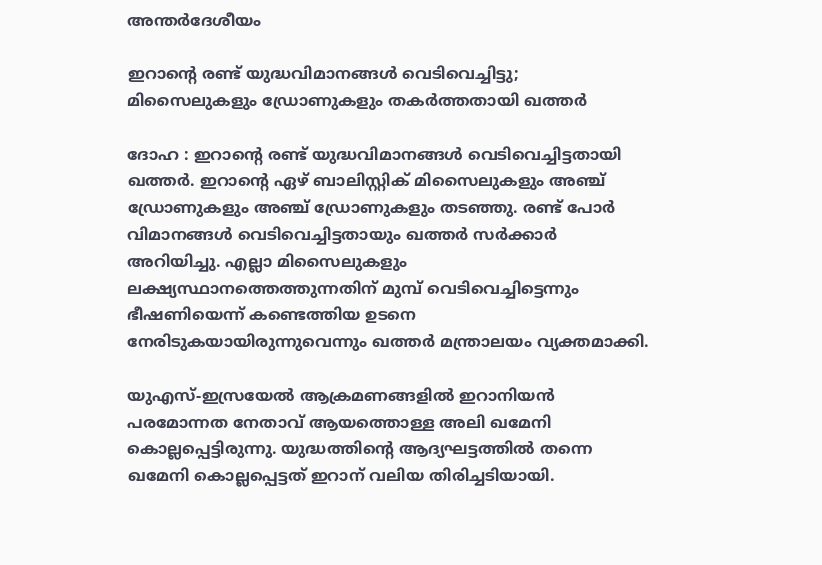അന്തർദേശീയം

ഇറാന്റെ രണ്ട് യുദ്ധവിമാനങ്ങള്‍ വെടിവെച്ചിട്ടു; മിസൈലുകളും ഡ്രോണുകളും തകര്‍ത്തതായി ഖത്തര്‍

ദോഹ : ഇറാന്റെ രണ്ട് യുദ്ധവിമാനങ്ങള്‍ വെടിവെച്ചിട്ടതായി ഖത്തര്‍. ഇറാന്റെ ഏഴ് ബാലിസ്റ്റിക് മിസൈലുകളും അഞ്ച് ഡ്രോണുകളും അഞ്ച് ഡ്രോണുകളും തടഞ്ഞു. രണ്ട് പോര്‍ വിമാനങ്ങള്‍ വെടിവെച്ചിട്ടതായും ഖത്തര്‍ സര്‍ക്കാര്‍ അറിയിച്ചു. എല്ലാ മിസൈലുകളും ലക്ഷ്യസ്ഥാനത്തെത്തുന്നതിന് മുമ്പ് വെടിവെച്ചിട്ടെന്നും ഭീഷണിയെന്ന് കണ്ടെത്തിയ ഉടനെ നേരിടുകയായിരുന്നുവെന്നും ഖത്തര്‍ മന്ത്രാലയം വ്യക്തമാക്കി.

യുഎസ്-ഇസ്രയേല്‍ ആക്രമണങ്ങളില്‍ ഇറാനിയന്‍ പരമോന്നത നേതാവ് ആയത്തൊള്ള അലി ഖമേനി കൊല്ലപ്പെട്ടിരുന്നു. യുദ്ധത്തിന്റെ ആദ്യഘട്ടത്തില്‍ തന്നെ ഖമേനി കൊല്ലപ്പെട്ടത് ഇറാന് വലിയ തിരിച്ചടിയായി.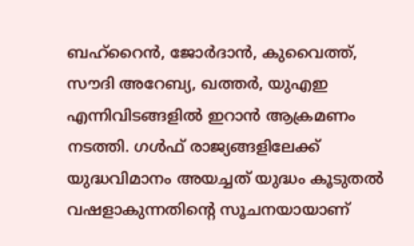ബഹ്റൈന്‍, ജോര്‍ദാന്‍, കുവൈത്ത്, സൗദി അറേബ്യ, ഖത്തര്‍, യുഎഇ എന്നിവിടങ്ങളില്‍ ഇറാന്‍ ആക്രമണം നടത്തി. ഗള്‍ഫ് രാജ്യങ്ങളിലേക്ക് യുദ്ധവിമാനം അയച്ചത് യുദ്ധം കൂടുതല്‍ വഷളാകുന്നതിന്റെ സൂചനയായാണ്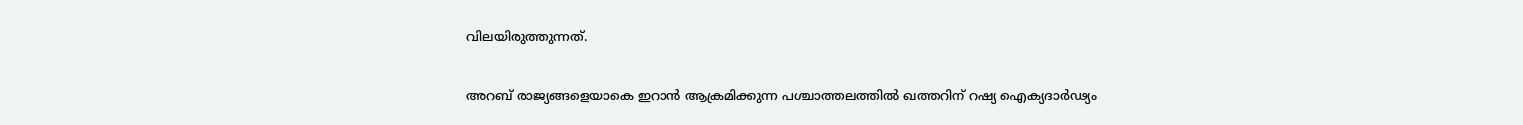വിലയിരുത്തുന്നത്.

അറബ് രാജ്യങ്ങളെയാകെ ഇറാന്‍ ആക്രമിക്കുന്ന പശ്ചാത്തലത്തില്‍ ഖത്തറിന് റഷ്യ ഐക്യദാര്‍ഢ്യം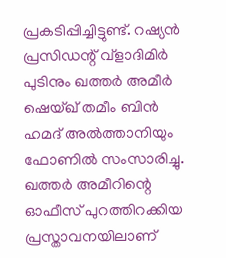പ്രകടിപ്പിച്ചിട്ടുണ്ട്. റഷ്യന്‍ പ്രസിഡന്റ് വ്‌ളാദിമിര്‍ പുടിനും ഖത്തര്‍ അമീര്‍ ഷെയ്ഖ് തമീം ബിന്‍ ഹമദ് അല്‍ത്താനിയും ഫോണില്‍ സംസാരിച്ചു. ഖത്തര്‍ അമീറിന്റെ ഓഫീസ് പുറത്തിറക്കിയ പ്രസ്താവനയിലാണ്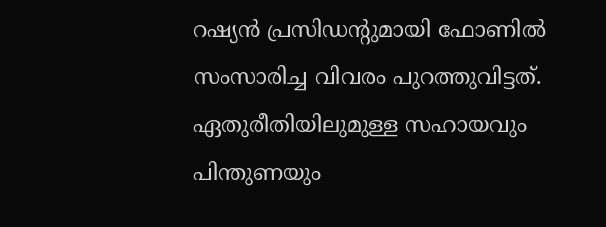റഷ്യന്‍ പ്രസിഡന്റുമായി ഫോണില്‍ സംസാരിച്ച വിവരം പുറത്തുവിട്ടത്. ഏതുരീതിയിലുമുള്ള സഹായവും പിന്തുണയും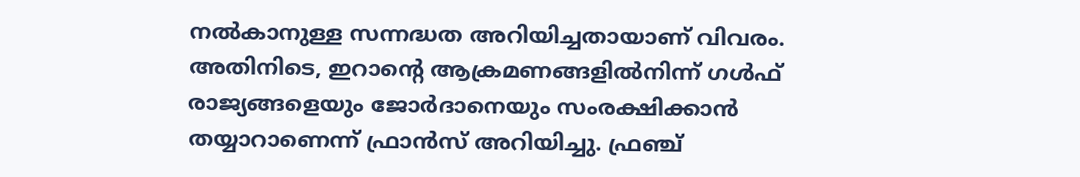നല്‍കാനുള്ള സന്നദ്ധത അറിയിച്ചതായാണ് വിവരം. അതിനിടെ, ഇറാന്റെ ആക്രമണങ്ങളില്‍നിന്ന് ഗള്‍ഫ് രാജ്യങ്ങളെയും ജോര്‍ദാനെയും സംരക്ഷിക്കാന്‍ തയ്യാറാണെന്ന് ഫ്രാന്‍സ് അറിയിച്ചു. ഫ്രഞ്ച്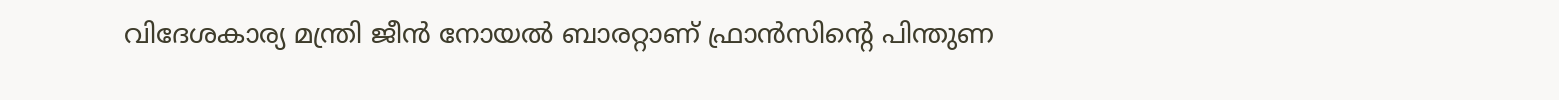വിദേശകാര്യ മന്ത്രി ജീന്‍ നോയല്‍ ബാരറ്റാണ് ഫ്രാന്‍സിന്റെ പിന്തുണ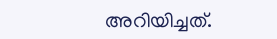അറിയിച്ചത്.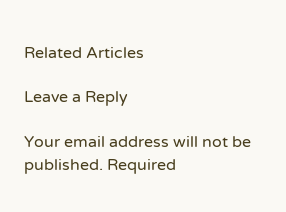Related Articles

Leave a Reply

Your email address will not be published. Required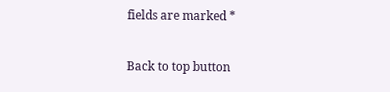fields are marked *

Back to top button